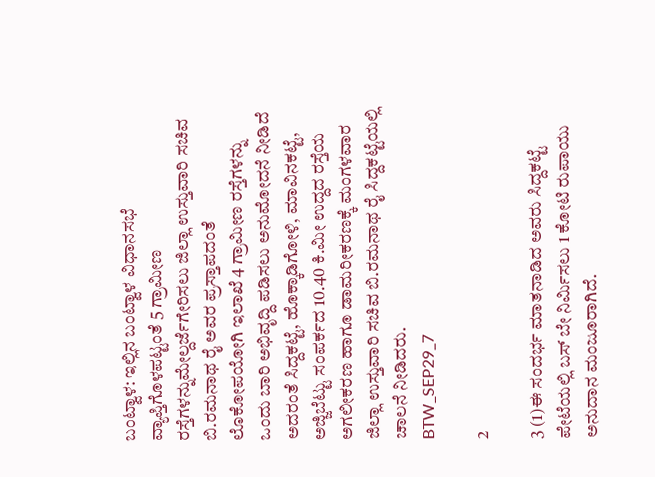ಬಂಟ್ವಾಳ: ಇಲ್ಲಿನ ಬಂಟ್ವಾಳ ವಿಧಾನಸಭೆ ವ್ಯಾಪ್ತಿಗೊಳಪಟ್ಟಂತೆ 5 ಗ್ರಾಮೀಣ ರಸ್ತೆಗಳನ್ನುಮೇಲ್ದರ್ಜೆಗೇರಿಸಲು ಜಿಲ್ಲಾ ಉಸ್ತುವಾರಿ ಸಚಿವ ಬಿ.ರಮನಾಥ ರೈ ಅವರ ಪ್ರಸ್ತಾಪದಂತೆ ಲೊಕೋಪಯೋಗಿ ಇಲಾಖೆ 4 ಗ್ರಾಮೀಣ ರಸ್ತೆಗಳನ್ನು ಒಂದು ಬಾರಿ ಅಭಿವೃದ್ದಿ ಪಡಿಸಲು ಅನುಮೋದನೆ ನೀಡಿದೆ ಅದರಂತೆ ಸಿದ್ದಕಟ್ಟೆ, ಹೊಕ್ಕಾಡಿಗೋಳಿ, ಮಾವಿನಕಟ್ಟೆ, ಅಜ್ಜಿಬೆಟ್ಟು ಸಂಪರ್ಕದ 10.40 ಕಿ.ಮೀ ಉದ್ದದ ರಸ್ತೆಯ ಅಗಲೀಕರಣ ಹಾಗೂ ಡಾಮರೀಕರಣಕ್ಕೆ ಮಂಗಳವಾರ ಜಿಲ್ಲಾ ಉಸ್ತುವಾರಿ ಸಚಿವ ಬಿ.ರಮನಾಥ ರೈ ಸಿದ್ದಕಟ್ಟೆಯಲ್ಲಿ ಚಾಲನೆ ನೀಡಿದರು.
BTW_SEP29_7

2

3 (1)ಈ ಸಂದರ್ಭ ಮಾತನಾಡಿದ ಅವರು ಸಿದ್ದಕಟ್ಟೆ ಪೇಟೆಯಲ್ಲಿ ಬಸ್ ಬೇ ನಿರ್ಮಿಸಲು 1 ಕೋಟಿ ರುಪಾಯು ಅನುದಾನ ಮಂಜೂರಾಗಿದೆ.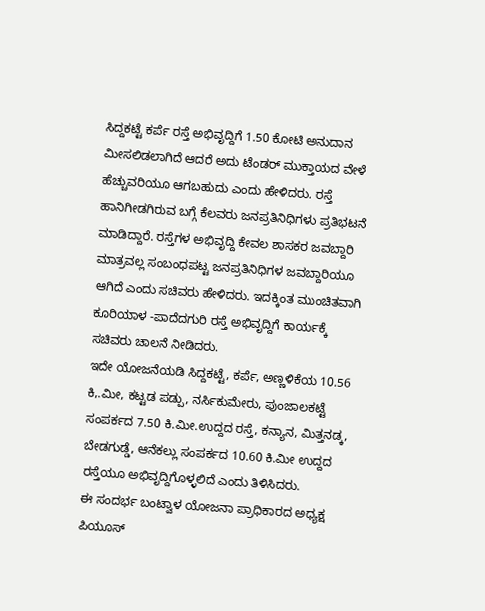ಸಿದ್ದಕಟ್ಟೆ ಕರ್ಪೆ ರಸ್ತೆ ಅಭಿವೃದ್ದಿಗೆ 1.50 ಕೋಟಿ ಅನುದಾನ ಮೀಸಲಿಡಲಾಗಿದೆ ಆದರೆ ಅದು ಟೆಂಡರ್ ಮುಕ್ತಾಯದ ವೇಳೆ ಹೆಚ್ಚುವರಿಯೂ ಆಗಬಹುದು ಎಂದು ಹೇಳಿದರು. ರಸ್ತೆ ಹಾನಿಗೀಡಗಿರುವ ಬಗ್ಗೆ ಕೆಲವರು ಜನಪ್ರತಿನಿಧಿಗಳು ಪ್ರತಿಭಟನೆ ಮಾಡಿದ್ದಾರೆ. ರಸ್ತೆಗಳ ಅಭಿವೃದ್ದಿ ಕೇವಲ ಶಾಸಕರ ಜವಬ್ದಾರಿ ಮಾತ್ರವಲ್ಲ ಸಂಬಂಧಪಟ್ಟ ಜನಪ್ರತಿನಿಧಿಗಳ ಜವಬ್ದಾರಿಯೂ ಆಗಿದೆ ಎಂದು ಸಚಿವರು ಹೇಳಿದರು. ಇದಕ್ಕಿಂತ ಮುಂಚಿತವಾಗಿ ಕೂರಿಯಾಳ -ಪಾದೆದಗುರಿ ರಸ್ತೆ ಅಭಿವೃದ್ದಿಗೆ ಕಾರ್ಯಕ್ಕೆ ಸಚಿವರು ಚಾಲನೆ ನೀಡಿದರು.
ಇದೇ ಯೋಜನೆಯಡಿ ಸಿದ್ದಕಟ್ಟೆ, ಕರ್ಪೆ, ಅಣ್ಣಳಿಕೆಯ 10.56 ಕಿ,.ಮೀ, ಕಟ್ಟಡ ಪಡ್ಪು, ನರ್ಸಿಕುಮೇರು, ಪುಂಜಾಲಕಟ್ಟೆ ಸಂಪರ್ಕದ 7.50 ಕಿ.ಮೀ.ಉದ್ದದ ರಸ್ತೆ, ಕನ್ಯಾನ, ಮಿತ್ತನಡ್ಕ, ಬೇಡಗುಡ್ಡೆ, ಆನೆಕಲ್ಲು ಸಂಪರ್ಕದ 10.60 ಕಿ.ಮೀ ಉದ್ದದ ರಸ್ತೆಯೂ ಅಭಿವೃದ್ದಿಗೊಳ್ಳಲಿದೆ ಎಂದು ತಿಳಿಸಿದರು.
ಈ ಸಂದರ್ಭ ಬಂಟ್ವಾಳ ಯೋಜನಾ ಪ್ರಾಧಿಕಾರದ ಅಧ್ಯಕ್ಷ ಪಿಯೂಸ್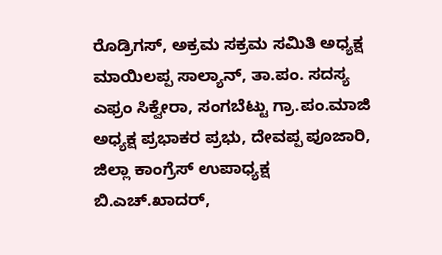ರೊಡ್ರಿಗಸ್, ಅಕ್ರಮ ಸಕ್ರಮ ಸಮಿತಿ ಅಧ್ಯಕ್ಷ ಮಾಯಿಲಪ್ಪ ಸಾಲ್ಯಾನ್, ತಾ.ಪಂ. ಸದಸ್ಯ ಎಫ್ರಂ ಸಿಕ್ವೇರಾ, ಸಂಗಬೆಟ್ಟು ಗ್ರಾ.ಪಂ.ಮಾಜಿ ಅಧ್ಯಕ್ಷ ಪ್ರಭಾಕರ ಪ್ರಭು, ದೇವಪ್ಪ ಪೂಜಾರಿ, ಜಿಲ್ಲಾ ಕಾಂಗ್ರೆಸ್ ಉಪಾಧ್ಯಕ್ಷ ಬಿ.ಎಚ್.ಖಾದರ್,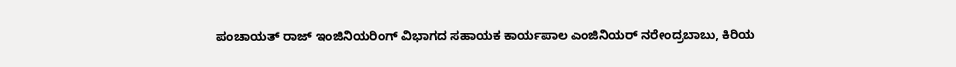ಪಂಚಾಯತ್ ರಾಜ್ ಇಂಜಿನಿಯರಿಂಗ್ ವಿಭಾಗದ ಸಹಾಯಕ ಕಾರ್ಯಪಾಲ ಎಂಜಿನಿಯರ್ ನರೇಂದ್ರಬಾಬು, ಕಿರಿಯ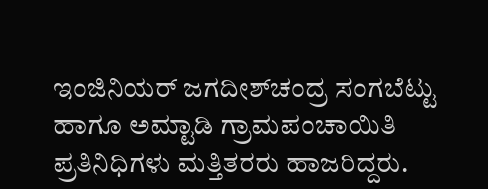ಇಂಜಿನಿಯರ್ ಜಗದೀಶ್‍ಚಂದ್ರ ಸಂಗಬೆಟ್ಟು ಹಾಗೂ ಅಮ್ಟಾಡಿ ಗ್ರಾಮಪಂಚಾಯಿತಿ ಪ್ರತಿನಿಧಿಗಳು ಮತ್ತಿತರರು ಹಾಜರಿದ್ದರು.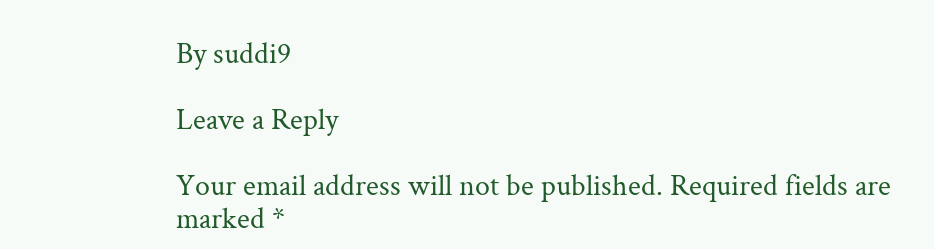By suddi9

Leave a Reply

Your email address will not be published. Required fields are marked *